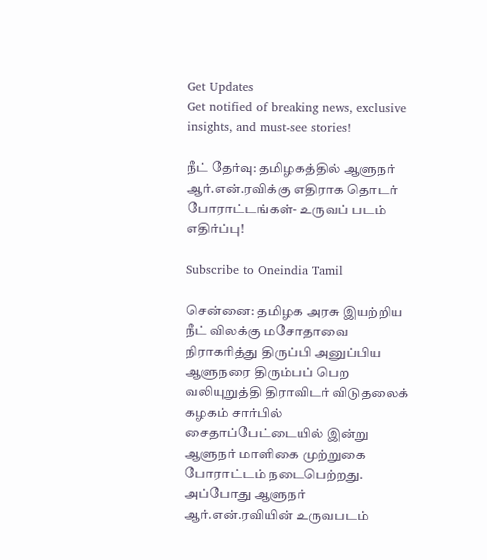Get Updates
Get notified of breaking news, exclusive insights, and must-see stories!

நீட் தேர்வு: தமிழகத்தில் ஆளுநர் ஆர்.என்.ரவிக்கு எதிராக தொடர் போராட்டங்கள்- உருவப் படம் எதிர்ப்பு!

Subscribe to Oneindia Tamil

சென்னை: தமிழக அரசு இயற்றிய நீட் விலக்கு மசோதாவை நிராகரித்து திருப்பி அனுப்பிய ஆளுநரை திரும்பப் பெற வலியுறுத்தி திராவிடர் விடுதலைக் கழகம் சார்பில் சைதாப்பேட்டையில் இன்று ஆளுநர் மாளிகை முற்றுகை போராட்டம் நடைபெற்றது. அப்போது ஆளுநர் ஆர்.என்.ரவியின் உருவபடம்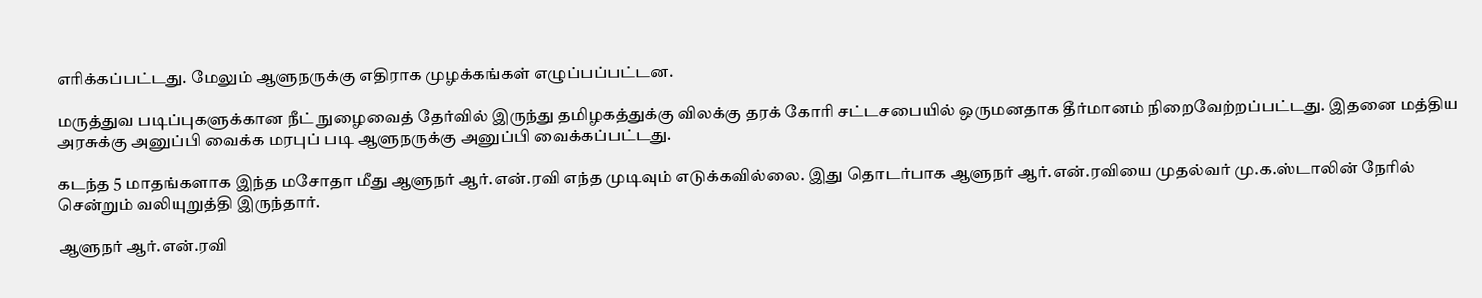எரிக்கப்பட்டது. மேலும் ஆளுநருக்கு எதிராக முழக்கங்கள் எழுப்பப்பட்டன.

மருத்துவ படிப்புகளுக்கான நீட் நுழைவைத் தேர்வில் இருந்து தமிழகத்துக்கு விலக்கு தரக் கோரி சட்டசபையில் ஒருமனதாக தீர்மானம் நிறைவேற்றப்பட்டது. இதனை மத்திய அரசுக்கு அனுப்பி வைக்க மரபுப் படி ஆளுநருக்கு அனுப்பி வைக்கப்பட்டது.

கடந்த 5 மாதங்களாக இந்த மசோதா மீது ஆளுநர் ஆர்.என்.ரவி எந்த முடிவும் எடுக்கவில்லை. இது தொடர்பாக ஆளுநர் ஆர்.என்.ரவியை முதல்வர் மு.க.ஸ்டாலின் நேரில் சென்றும் வலியுறுத்தி இருந்தார்.

ஆளுநர் ஆர்.என்.ரவி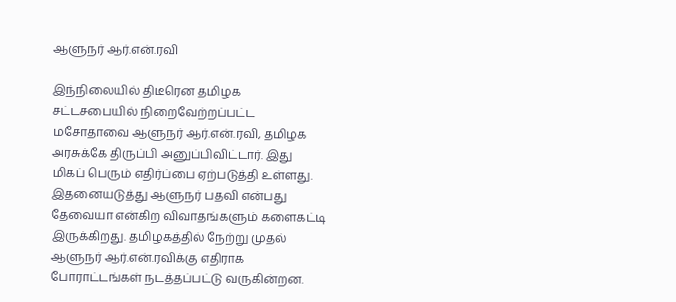ஆளுநர் ஆர்.என்.ரவி

இந்நிலையில் திடீரென தமிழக சட்டசபையில் நிறைவேற்றப்பட்ட மசோதாவை ஆளுநர் ஆர்.என்.ரவி, தமிழக அரசுக்கே திருப்பி அனுப்பிவிட்டார். இது மிகப் பெரும் எதிர்ப்பை ஏற்படுத்தி உள்ளது. இதனையடுத்து ஆளுநர் பதவி என்பது தேவையா என்கிற விவாதங்களும் களைகட்டி இருக்கிறது. தமிழகத்தில் நேற்று முதல் ஆளுநர் ஆர்.என்.ரவிக்கு எதிராக போராட்டங்கள் நடத்தப்பட்டு வருகின்றன.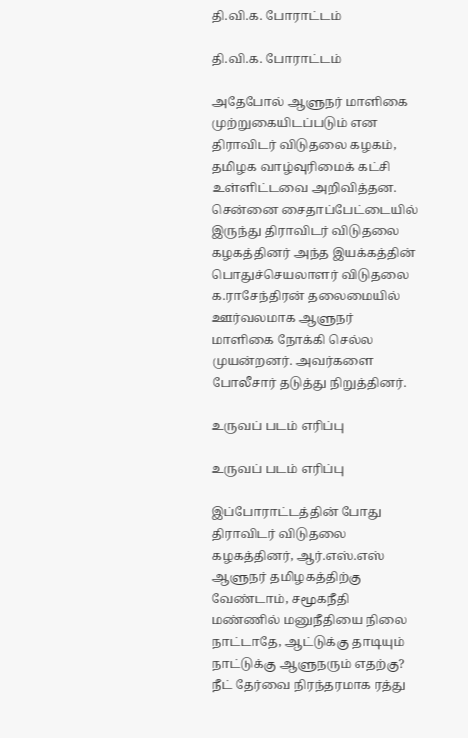தி.வி.க. போராட்டம்

தி.வி.க. போராட்டம்

அதேபோல் ஆளுநர் மாளிகை முற்றுகையிடப்படும் என திராவிடர் விடுதலை கழகம், தமிழக வாழ்வுரிமைக் கட்சி உள்ளிட்டவை அறிவித்தன. சென்னை சைதாப்பேட்டையில் இருந்து திராவிடர் விடுதலை கழகத்தினர் அந்த இயக்கத்தின் பொதுச்செயலாளர் விடுதலை க.ராசேந்திரன் தலைமையில் ஊர்வலமாக ஆளுநர் மாளிகை நோக்கி செல்ல முயன்றனர். அவர்களை போலீசார் தடுத்து நிறுத்தினர்.

உருவப் படம் எரிப்பு

உருவப் படம் எரிப்பு

இப்போராட்டத்தின் போது திராவிடர் விடுதலை கழகத்தினர், ஆர்.எஸ்.எஸ் ஆளுநர் தமிழகத்திற்கு வேண்டாம், சமூகநீதி மண்ணில் மனுநீதியை நிலை நாட்டாதே, ஆட்டுக்கு தாடியும் நாட்டுக்கு ஆளுநரும் எதற்கு? நீட் தேர்வை நிரந்தரமாக ரத்து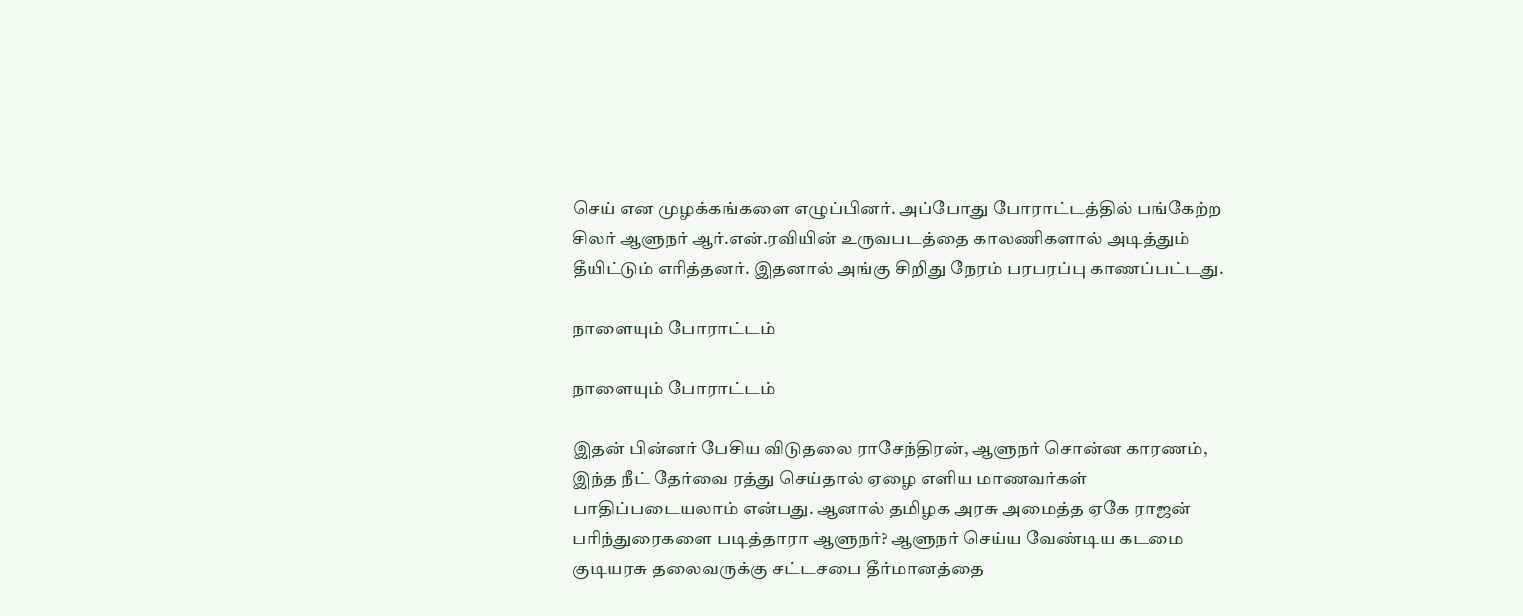செய் என முழக்கங்களை எழுப்பினர். அப்போது போராட்டத்தில் பங்கேற்ற சிலர் ஆளுநர் ஆர்.என்.ரவியின் உருவபடத்தை காலணிகளால் அடித்தும் தீயிட்டும் எரித்தனர். இதனால் அங்கு சிறிது நேரம் பரபரப்பு காணப்பட்டது.

நாளையும் போராட்டம்

நாளையும் போராட்டம்

இதன் பின்னர் பேசிய விடுதலை ராசேந்திரன், ஆளுநர் சொன்ன காரணம், இந்த நீட் தேர்வை ரத்து செய்தால் ஏழை எளிய மாணவர்கள் பாதிப்படையலாம் என்பது. ஆனால் தமிழக அரசு அமைத்த ஏகே ராஜன் பரிந்துரைகளை படித்தாரா ஆளுநர்? ஆளுநர் செய்ய வேண்டிய கடமை குடியரசு தலைவருக்கு சட்டசபை தீர்மானத்தை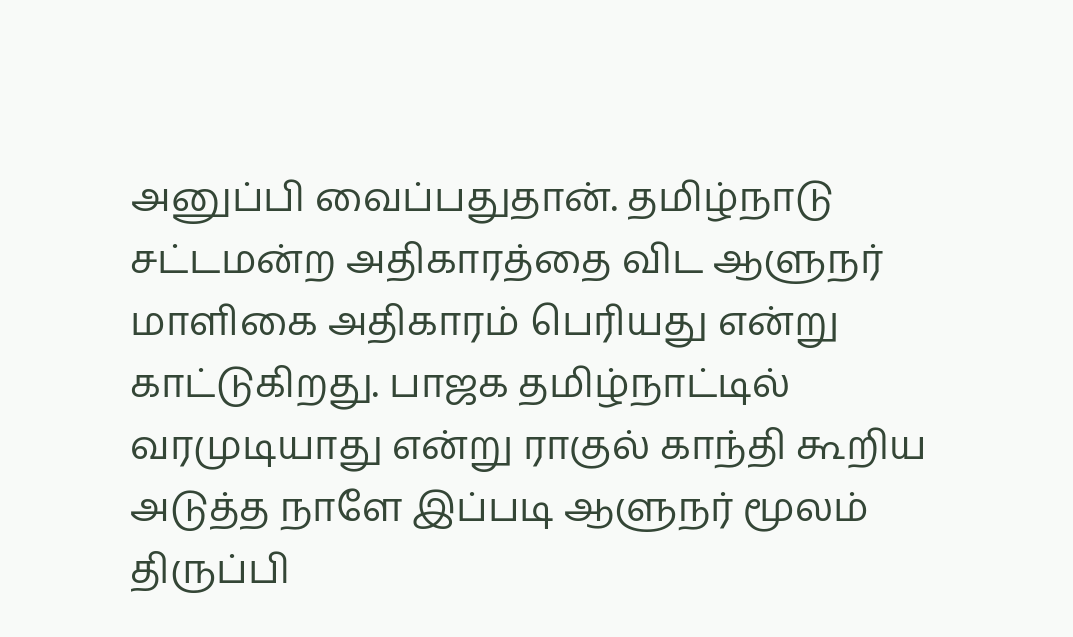அனுப்பி வைப்பதுதான். தமிழ்நாடு சட்டமன்ற அதிகாரத்தை விட ஆளுநர் மாளிகை அதிகாரம் பெரியது என்று காட்டுகிறது. பாஜக தமிழ்நாட்டில் வரமுடியாது என்று ராகுல் காந்தி கூறிய அடுத்த நாளே இப்படி ஆளுநர் மூலம் திருப்பி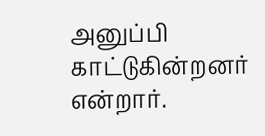அனுப்பி காட்டுகின்றனர் என்றார்.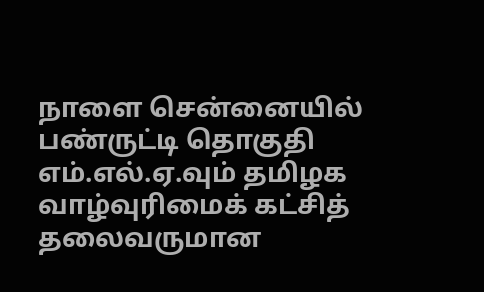நாளை சென்னையில் பண்ருட்டி தொகுதி எம்.எல்.ஏ.வும் தமிழக வாழ்வுரிமைக் கட்சித் தலைவருமான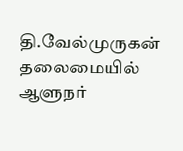தி.வேல்முருகன் தலைமையில் ஆளுநர்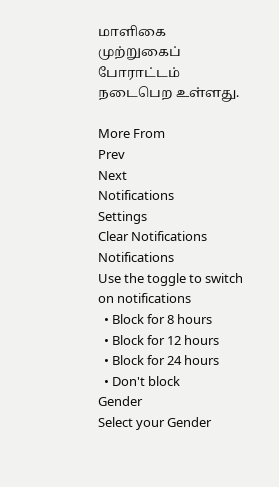மாளிகை முற்றுகைப் போராட்டம் நடைபெற உள்ளது.

More From
Prev
Next
Notifications
Settings
Clear Notifications
Notifications
Use the toggle to switch on notifications
  • Block for 8 hours
  • Block for 12 hours
  • Block for 24 hours
  • Don't block
Gender
Select your Gender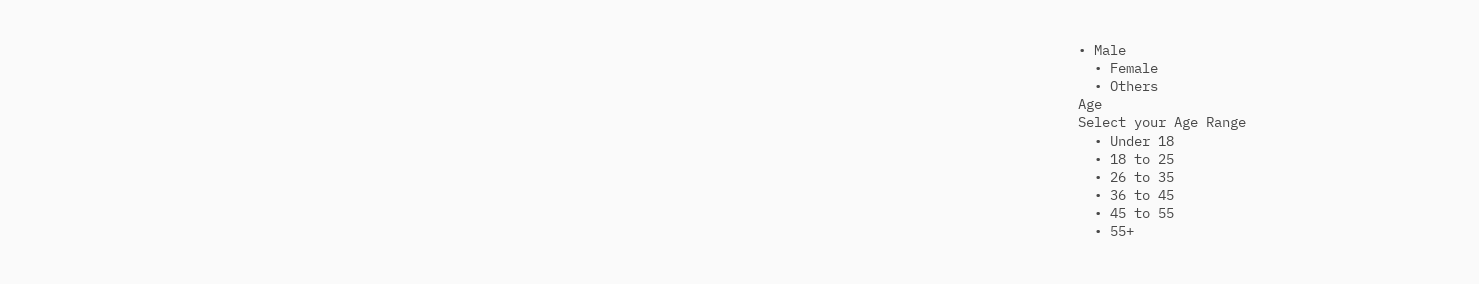• Male
  • Female
  • Others
Age
Select your Age Range
  • Under 18
  • 18 to 25
  • 26 to 35
  • 36 to 45
  • 45 to 55
  • 55+